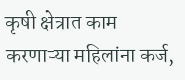कृषी क्षेत्रात काम करणाऱ्या महिलांना कर्ज,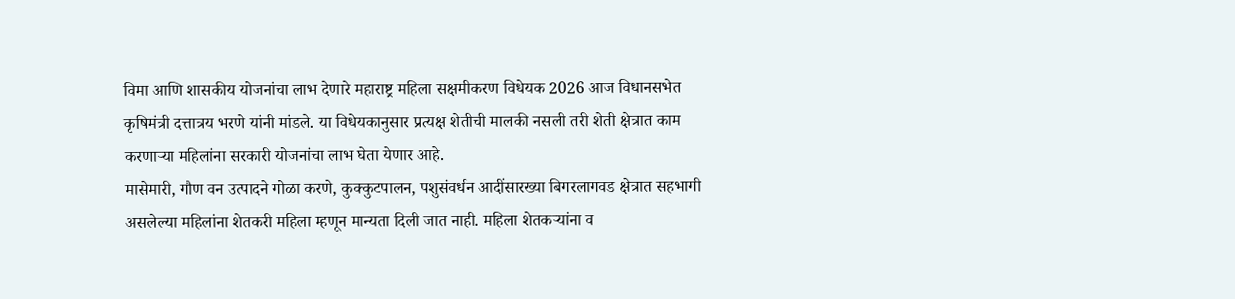विमा आणि शासकीय योजनांचा लाभ देणारे महाराष्ट्र महिला सक्षमीकरण विधेयक 2026 आज विधानसभेत कृषिमंत्री दत्तात्रय भरणे यांनी मांडले. या विधेयकानुसार प्रत्यक्ष शेतीची मालकी नसली तरी शेती क्षेत्रात काम करणाऱ्या महिलांना सरकारी योजनांचा लाभ घेता येणार आहे.
मासेमारी, गौण वन उत्पादने गोळा करणे, कुक्कुटपालन, पशुसंवर्धन आदींसारख्या बिगरलागवड क्षेत्रात सहभागी असलेल्या महिलांना शेतकरी महिला म्हणून मान्यता दिली जात नाही. महिला शेतकऱ्यांना व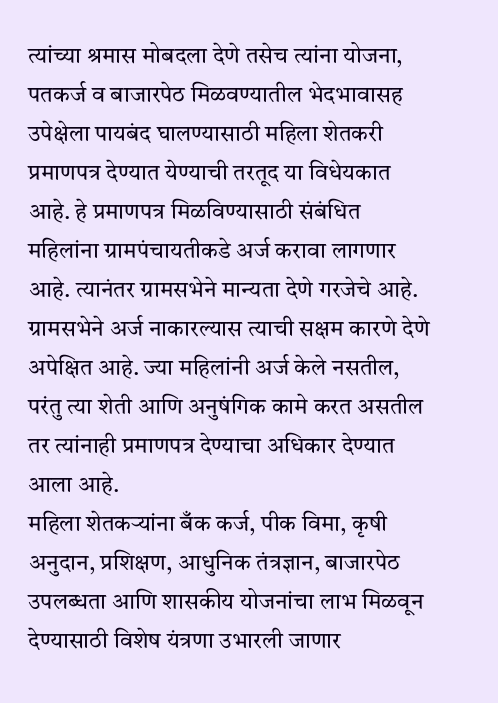त्यांच्या श्रमास मोबदला देणे तसेच त्यांना योजना, पतकर्ज व बाजारपेठ मिळवण्यातील भेदभावासह उपेक्षेला पायबंद घालण्यासाठी महिला शेतकरी प्रमाणपत्र देण्यात येण्याची तरतूद या विधेयकात आहे. हे प्रमाणपत्र मिळविण्यासाठी संबंधित महिलांना ग्रामपंचायतीकडे अर्ज करावा लागणार आहे. त्यानंतर ग्रामसभेने मान्यता देणे गरजेचे आहे. ग्रामसभेने अर्ज नाकारल्यास त्याची सक्षम कारणे देणे अपेक्षित आहे. ज्या महिलांनी अर्ज केले नसतील, परंतु त्या शेती आणि अनुषंगिक कामे करत असतील तर त्यांनाही प्रमाणपत्र देण्याचा अधिकार देण्यात आला आहे.
महिला शेतकऱ्यांना बँक कर्ज, पीक विमा, कृषी अनुदान, प्रशिक्षण, आधुनिक तंत्रज्ञान, बाजारपेठ उपलब्धता आणि शासकीय योजनांचा लाभ मिळवून देण्यासाठी विशेष यंत्रणा उभारली जाणार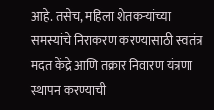आहे. तसेच, महिला शेतकऱ्यांच्या समस्यांचे निराकरण करण्यासाठी स्वतंत्र मदत केंद्रे आणि तक्रार निवारण यंत्रणा स्थापन करण्याची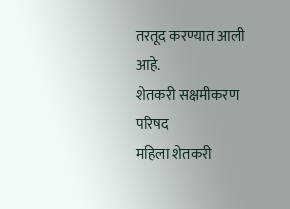तरतूद करण्यात आली आहे.
शेतकरी सक्षमीकरण परिषद
महिला शेतकरी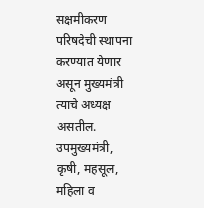सक्षमीकरण परिषदेची स्थापना करण्यात येणार असून मुख्यमंत्री त्याचे अध्यक्ष असतील. उपमुख्यमंत्री, कृषी, महसूल, महिला व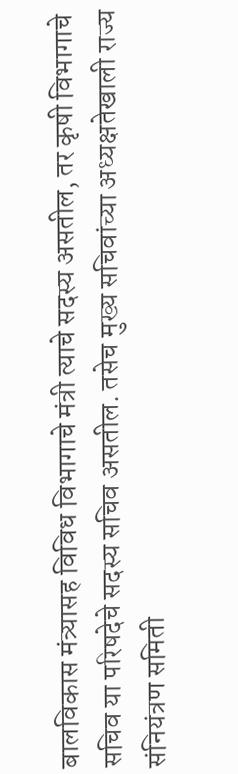बालविकास मंत्र्यासह विविध विभागाचे मंत्री त्याचे सदस्य असतील, तर कृषी विभागाचे सचिव या परिषदेचे सदस्य सचिव असतील. तसेच मुख्य सचिवांच्या अध्यक्षतेखाली राज्य संनियंत्रण समिती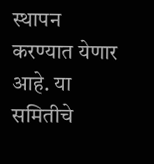स्थापन करण्यात येणार आहे. या समितीचे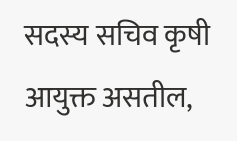सदस्य सचिव कृषी आयुक्त असतील,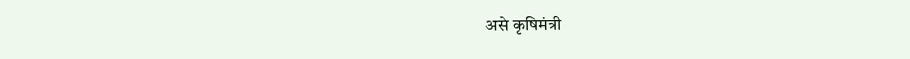असे कृषिमंत्री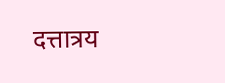दत्तात्रय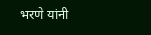भरणे यांनी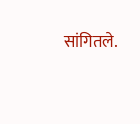सांगितले.